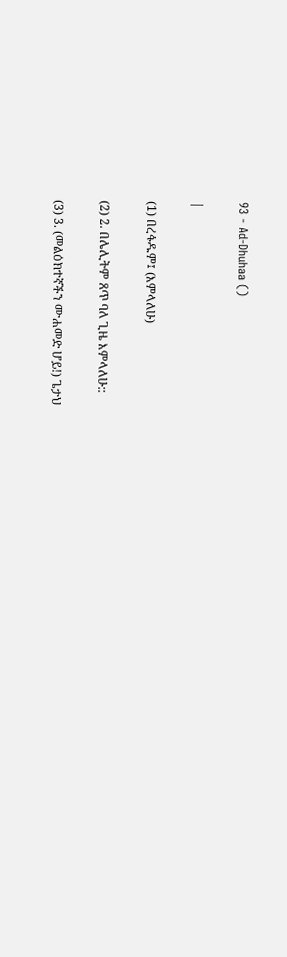93 - Ad-Dhuhaa ()

|

(1) በረፋዱም፤ (እምላለሁ)

(2) 2. በሌሊትም ጸጥ ባለ ጊዜ እምላለሁ::

(3) 3. (መልዕክተኛችን ሙሐመድ ሆይ!) ጌታህ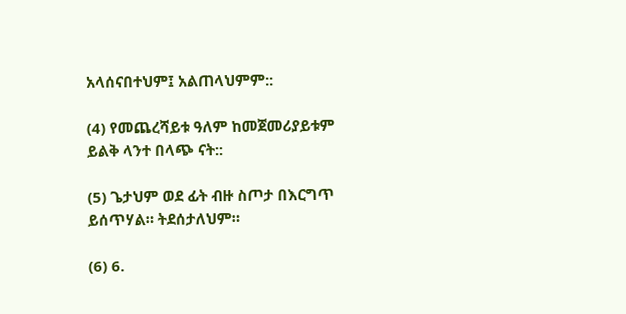አላሰናበተህም፤ አልጠላህምም::

(4) የመጨረሻይቱ ዓለም ከመጀመሪያይቱም ይልቅ ላንተ በላጭ ናት::

(5) ጌታህም ወደ ፊት ብዙ ስጦታ በእርግጥ ይሰጥሃል። ትደሰታለህም።

(6) 6.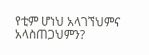የቲም ሆነህ አላገኘህምና አላስጠጋህምን?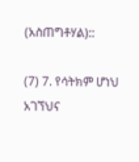(አስጠግቶሃል)::

(7) 7. የሳትክም ሆነህ አገኘህና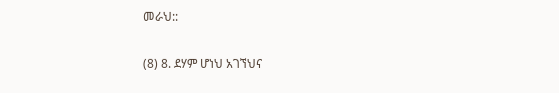መራህ::

(8) 8. ደሃም ሆነህ አገኘህና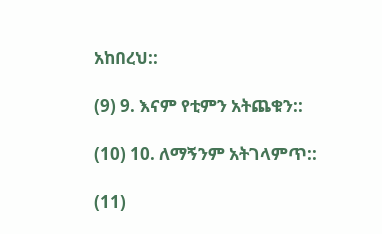አከበረህ::

(9) 9. እናም የቲምን አትጨቁን::

(10) 10. ለማኝንም አትገላምጥ::

(11)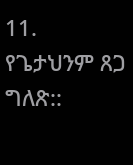11. የጌታህንም ጸጋ ግለጽ::